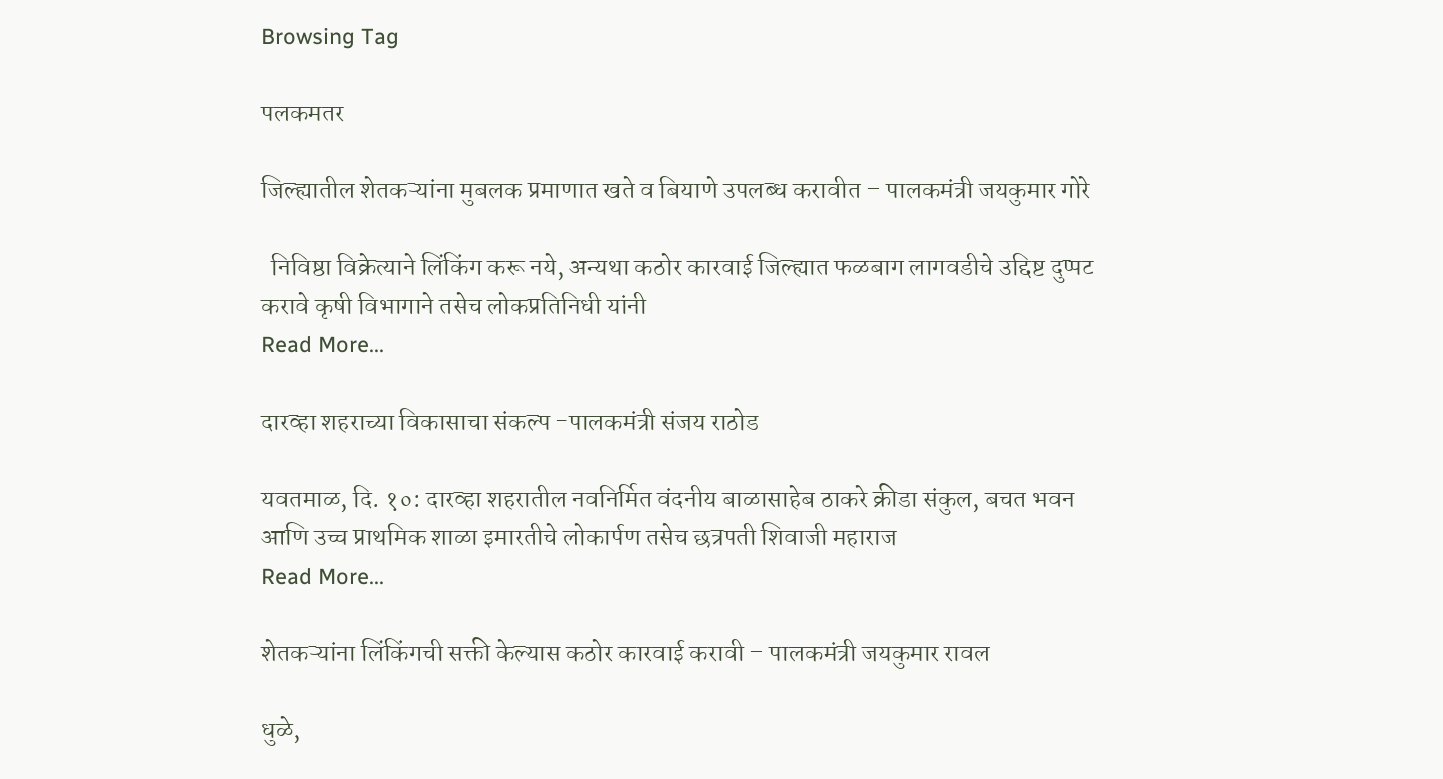Browsing Tag

पलकमतर

जिल्ह्यातील शेतकऱ्यांना मुबलक प्रमाणात खते व बियाणे उपलब्ध करावीत – पालकमंत्री जयकुमार गोरे

  निविष्ठा विक्रेत्याने लिंकिंग करू नये, अन्यथा कठोर कारवाई जिल्ह्यात फळबाग लागवडीचे उद्दिष्ट दुप्पट करावे कृषी विभागाने तसेच लोकप्रतिनिधी यांनी
Read More...

दारव्हा शहराच्या विकासाचा संकल्प -पालकमंत्री संजय राठोड

यवतमाळ, दि. १०: दारव्हा शहरातील नवनिर्मित वंदनीय बाळासाहेब ठाकरे क्रीडा संकुल, बचत भवन आणि उच्च प्राथमिक शाळा इमारतीचे लोकार्पण तसेच छत्रपती शिवाजी महाराज
Read More...

शेतकऱ्यांना लिंकिंगची सक्ती केल्यास कठोर कारवाई करावी – पालकमंत्री जयकुमार रावल

धुळे,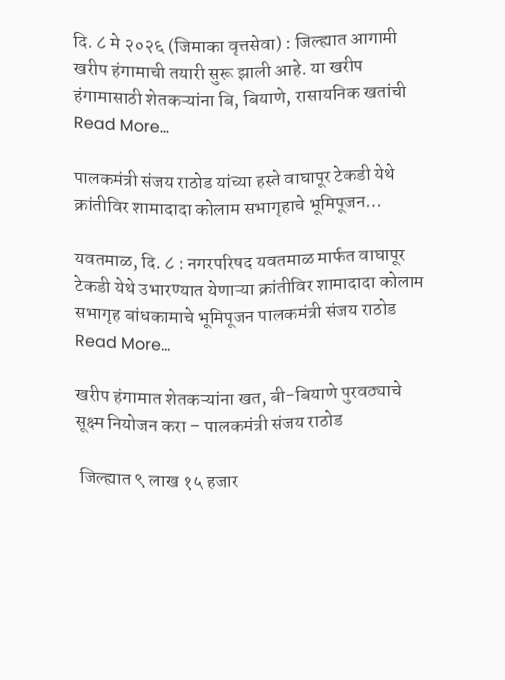दि. ८ मे २०२६ (जिमाका वृत्तसेवा) : जिल्ह्यात आगामी खरीप हंगामाची तयारी सुरू झाली आहे. या खरीप हंगामासाठी शेतकऱ्यांना बि, बियाणे, रासायनिक खतांची
Read More...

पालकमंत्री संजय राठोड यांच्या हस्ते वाघापूर टेकडी येथे क्रांतीविर शामादादा कोलाम सभागृहाचे भूमिपूजन…

यवतमाळ, दि. ८ : नगरपरिषद यवतमाळ मार्फत वाघापूर टेकडी येथे उभारण्यात येणाऱ्या क्रांतीविर शामादादा कोलाम सभागृह बांधकामाचे भूमिपूजन पालकमंत्री संजय राठोड
Read More...

खरीप हंगामात शेतकऱ्यांना खत, बी-बियाणे पुरवठ्याचे सूक्ष्म नियोजन करा – पालकमंत्री संजय राठोड

 जिल्ह्यात ९ लाख १५ हजार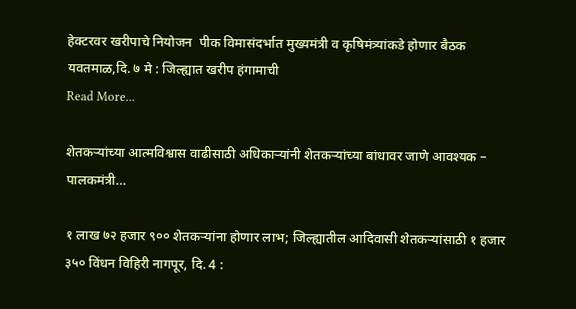हेक्टरवर खरीपाचे नियोजन  पीक विमासंदर्भात मुख्यमंत्री व कृषिमंत्र्यांकडे होणार बैठक यवतमाळ,दि. ७ मे : जिल्ह्यात खरीप हंगामाची
Read More...

शेतकऱ्यांच्या आत्मविश्वास वाढीसाठी अधिकाऱ्यांनी शेतकऱ्यांच्या बांधावर जाणे आवश्यक – पालकमंत्री…

१ लाख ७२ हजार ९०० शेतकऱ्यांना होणार लाभ; जिल्ह्यातील आदिवासी शेतकऱ्यांसाठी १ हजार ३५० विंधन विहिरी नागपूर, दि. 4 :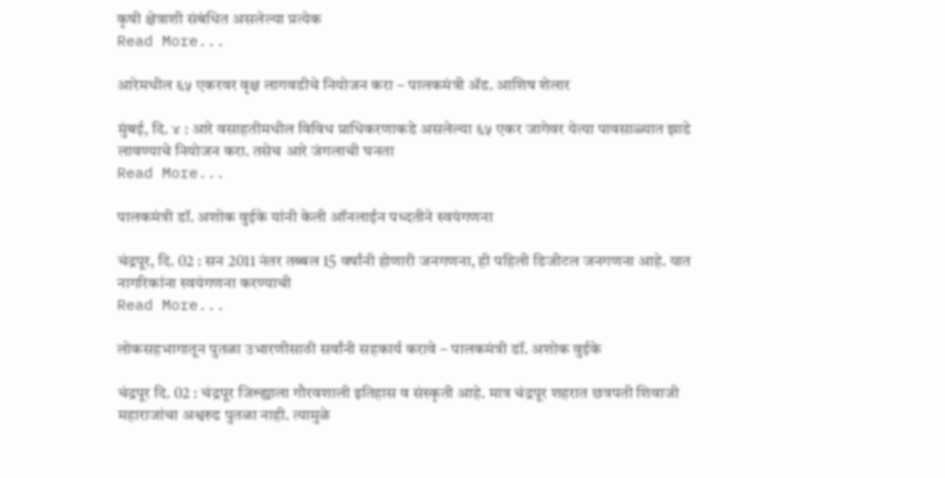कृषी क्षेत्राशी संबंधित असलेल्या प्रत्येक
Read More...

आरेमधील ६५ एकरवर वृक्ष लागवडीचे नियोजन करा – पालकमंत्री ॲड. आशिष शेलार

मुंबई, दि. ४ : आरे वसाहतीमधील विविध प्राधिकरणाकडे असलेल्या ६५ एकर जागेवर येत्या पावसाळ्यात झाडे लावण्याचे नियोजन करा. तसेच आरे जंगलाची घनता
Read More...

पालकमंत्री डॉ. अशोक वुईके यांनी केली ऑनलाईन पध्दतीने स्वयंगणना

चंद्रपूर, दि. 02 : सन 2011 नंतर तब्बल 15 वर्षांनी होणारी जनगणना, ही पहिली डिजीटल जनगणना आहे. यात नागरिकांना स्वयंगणना करण्याची
Read More...

लोकसहभागातून पुतळा उभारणीसाठी सर्वांनी सहकार्य करावे – पालकमंत्री डॉ. अशोक वुईके

चंद्रपूर दि. 02 : चंद्रपूर जिल्ह्याला गौरवशाली इतिहास व संस्कृती आहे. मात्र चंद्रपूर शहरात छत्रपती शिवाजी महाराजांचा अश्वरुढ पुतळा नाही. त्यामुळे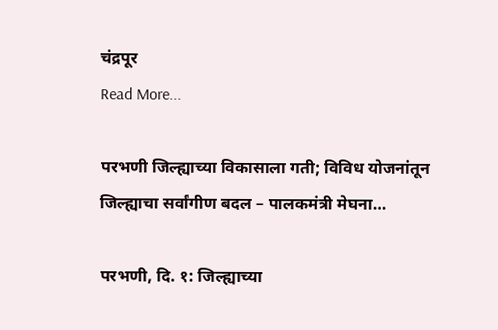चंद्रपूर
Read More...

परभणी जिल्ह्याच्या विकासाला गती; विविध योजनांतून जिल्ह्याचा सर्वांगीण बदल – पालकमंत्री मेघना…

परभणी, दि. १: जिल्ह्याच्या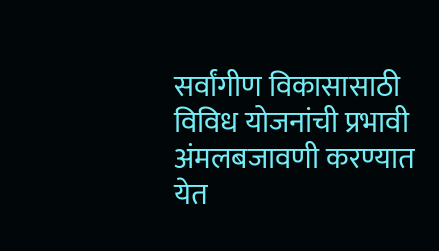सर्वांगीण विकासासाठी विविध योजनांची प्रभावी अंमलबजावणी करण्यात येत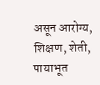असून आरोग्य, शिक्षण, शेती, पायाभूत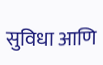सुविधा आणि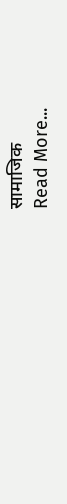सामाजिक
Read More...